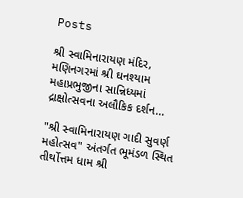Posts

શ્રી સ્વામિનારાયણ મંદિર, મણિનગરમાં શ્રી ઘનશ્યામ મહાપ્રભુજીના સાન્નિધ્યમાં દ્રાક્ષોત્સવના અલૌકિક દર્શન...

"શ્રી સ્વામિનારાયણ ગાદી સુવર્ણ મહોત્સવ" અંતર્ગત ભૂમંડળ સ્થિત તીર્થોત્તમ ધામ શ્રી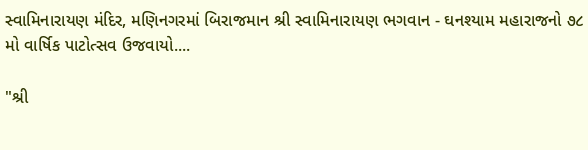સ્વામિનારાયણ મંદિર, મણિનગરમાં બિરાજમાન શ્રી સ્વામિનારાયણ ભગવાન - ઘનશ્યામ મહારાજનો ૭૮ મો વાર્ષિક પાટોત્સવ ઉજવાયો....

"શ્રી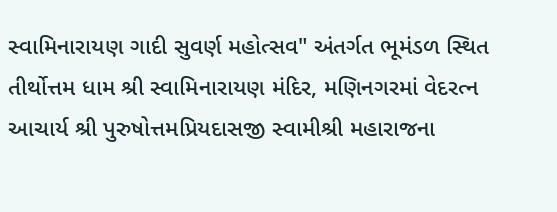સ્વામિનારાયણ ગાદી સુવર્ણ મહોત્સવ" અંતર્ગત ભૂમંડળ સ્થિત તીર્થોત્તમ ધામ શ્રી સ્વામિનારાયણ મંદિર, મણિનગરમાં વેદરત્ન આચાર્ય શ્રી પુરુષોત્તમપ્રિયદાસજી સ્વામીશ્રી મહારાજના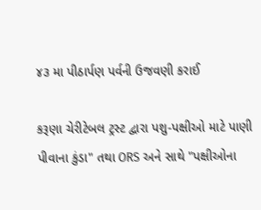૪૩ મા પીઠાર્પણ પર્વની ઉજવણી કરાઈ

કરૂણા ચેરીટેબલ ટ્રસ્ટ દ્વારા પશુ-પક્ષીઓ માટે પાણી પીવાના કુંડા" તથા ORS અને સાથે "પક્ષીઓના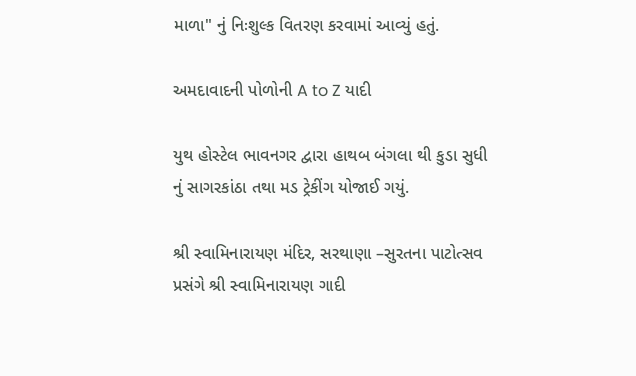માળા" નું નિઃશુલ્ક વિતરણ કરવામાં આવ્યું હતું.

અમદાવાદની પોળોની A to Z યાદી

યુથ હોસ્ટેલ ભાવનગર દ્વારા હાથબ બંગલા થી કુડા સુધી નું સાગરકાંઠા તથા મડ ‌ટ્રેકીંગ યોજાઈ ગયું.

શ્રી સ્વામિનારાયણ મંદિર, સરથાણા –સુરતના પાટોત્સવ પ્રસંગે શ્રી સ્વામિનારાયણ ગાદી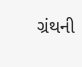ગ્રંથની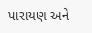પારાયણ અને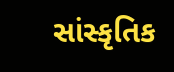સાંસ્કૃતિક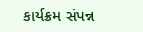કાર્યક્રમ સંપન્ન